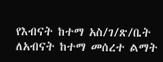የእብናት ከተማ አስ/ገ/ጽ/ቤት ለአብናት ከተማ መሰረተ ልማት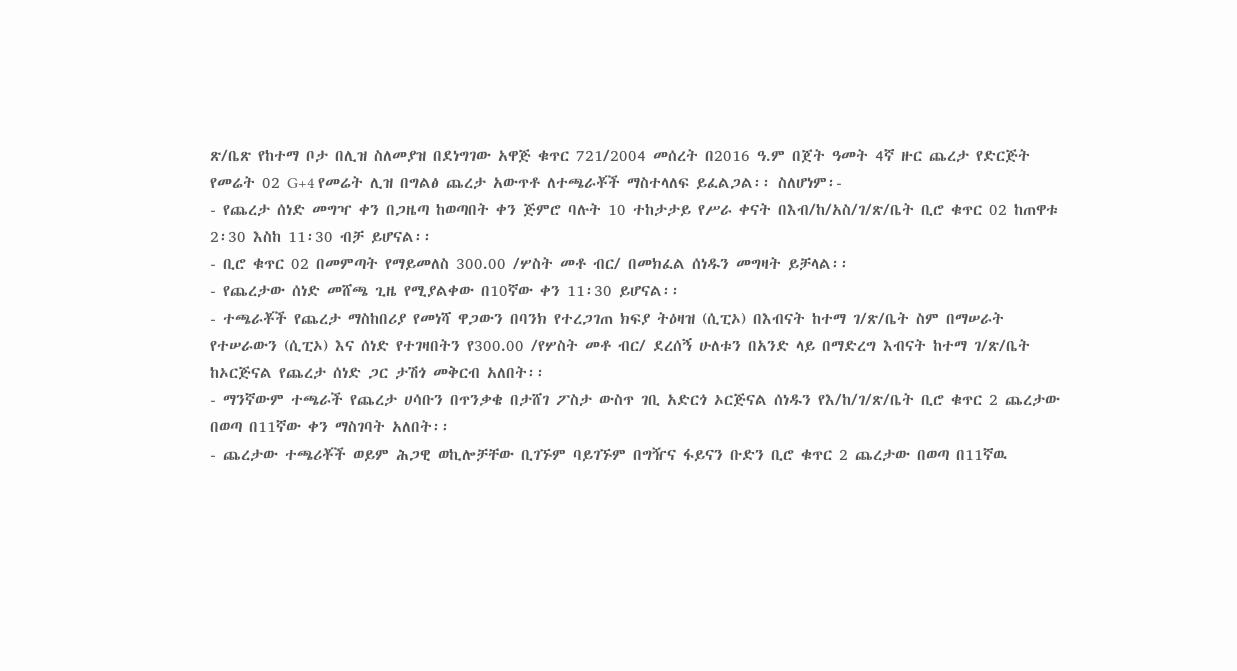ጽ/ቤጽ የከተማ ቦታ በሊዝ ስለመያዝ በደነግገው አዋጅ ቁጥር 721/2004 መሰረት በ2016 ዓ.ም በጀት ዓመት 4ኛ ዙር ጨረታ የድርጅት የመሬት 02 G+4 የመሬት ሊዝ በግልፅ ጨረታ አውጥቶ ለተጫራቾች ማስተላለፍ ይፈልጋል፡፡ ስለሆነም፡-
- የጨረታ ሰነድ መግዣ ቀን በጋዜጣ ከወጣበት ቀን ጅምሮ ባሉት 10 ተከታታይ የሥራ ቀናት በእብ/ከ/አስ/ገ/ጽ/ቤት ቢሮ ቁጥር 02 ከጠዋቱ 2፡30 እስከ 11፡30 ብቻ ይሆናል፡፡
- ቢሮ ቁጥር 02 በመምጣት የማይመለስ 300.00 /ሦስት መቶ ብር/ በመክፈል ሰነዱን መግዛት ይቻላል፡፡
- የጨረታው ሰነድ መሸጫ ጊዜ የሚያልቀው በ10ኛው ቀን 11፡30 ይሆናል፡፡
- ተጫራቾች የጨረታ ማስከበሪያ የመነሻ ዋጋውን በባንክ የተረጋገጠ ክፍያ ትዕዛዝ (ሲፒኦ) በእብናት ከተማ ገ/ጽ/ቤት ስም በማሠራት የተሠራውን (ሲፒኦ) እና ሰነድ የተገዛበትን የ300.00 /የሦስት መቶ ብር/ ደረሰኝ ሁለቱን በአንድ ላይ በማድረግ እብናት ከተማ ገ/ጽ/ቤት ከኦርጅናል የጨረታ ሰነድ ጋር ታሽጎ መቅርብ አለበት፡፡
- ማንኛውም ተጫራች የጨረታ ሀሳቡን በጥንቃቄ በታሸገ ፖስታ ውስጥ ገቢ አድርጎ ኦርጅናል ሰነዱን የእ/ከ/ገ/ጽ/ቤት ቢሮ ቁጥር 2 ጨረታው በወጣ በ11ኛው ቀን ማስገባት አለበት፡፡
- ጨረታው ተጫሪቾች ወይም ሕጋዊ ወኪሎቻቸው ቢገኙም ባይገኙም በግዥና ፋይናን ቡድን ቢሮ ቁጥር 2 ጨረታው በወጣ በ11ኛዉ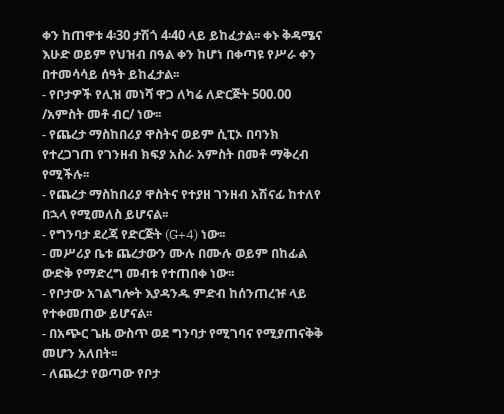ቀን ከጠዋቱ 4፡30 ታሽጎ 4፡40 ላይ ይከፈታል፡፡ ቀኑ ቅዳሜና እሁድ ወይም የህዝብ በዓል ቀን ከሆነ በቀጣዩ የሥራ ቀን በተመሳሳይ ሰዓት ይከፈታል፡፡
- የቦታዎች የሊዝ መነሻ ዋጋ ለካሬ ለድርጅት 500.00 /አምስት መቶ ብር/ ነው፡፡
- የጨረታ ማስከበሪያ ዋስትና ወይም ሲፒኦ በባንክ የተረጋገጠ የገንዘብ ክፍያ አስራ አምስት በመቶ ማቅረብ የሚችሉ፡፡
- የጨረታ ማስከበሪያ ዋስትና የተያዘ ገንዘብ አሽናፊ ከተለየ በኋላ የሚመለስ ይሆናል፡፡
- የግንባታ ደረጃ የድርጅት (G+4) ነው፡፡
- መሥሪያ ቤቱ ጨረታውን ሙሉ በሙሉ ወይም በከፊል ውድቅ የማድረግ መብቱ የተጠበቀ ነው፡፡
- የቦታው አገልግሎት እያዳንዱ ምድብ ከሰንጠረዡ ላይ የተቀመጠው ይሆናል፡፡
- በአጭር ጌዜ ውስጥ ወደ ግንባታ የሚገባና የሚያጠናቅቅ መሆን አለበት፡፡
- ለጨረታ የወጣው የቦታ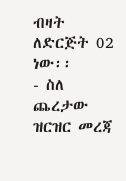ብዛት ለድርጅት 02 ነው፡፡
- ስለ ጨረታው ዝርዝር መረጃ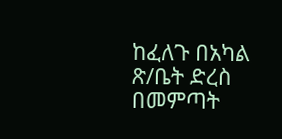ከፈለጉ በአካል ጽ/ቤት ድረስ በመምጣት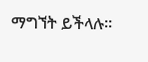ማግኘት ይችላሉ፡፡